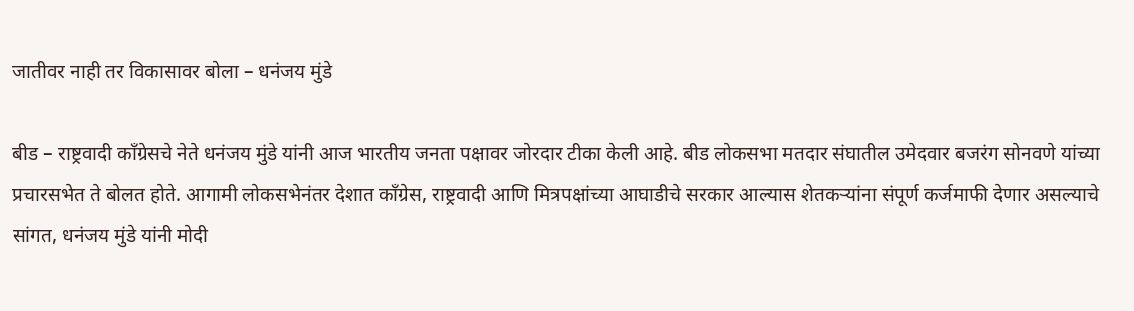जातीवर नाही तर विकासावर बोला – धनंजय मुंडे

बीड – राष्ट्रवादी काँग्रेसचे नेते धनंजय मुंडे यांनी आज भारतीय जनता पक्षावर जोरदार टीका केली आहे. बीड लोकसभा मतदार संघातील उमेदवार बजरंग सोनवणे यांच्या प्रचारसभेत ते बोलत होते. आगामी लोकसभेनंतर देशात काँग्रेस, राष्ट्रवादी आणि मित्रपक्षांच्या आघाडीचे सरकार आल्यास शेतकऱ्यांना संपूर्ण कर्जमाफी देणार असल्याचे सांगत, धनंजय मुंडे यांनी मोदी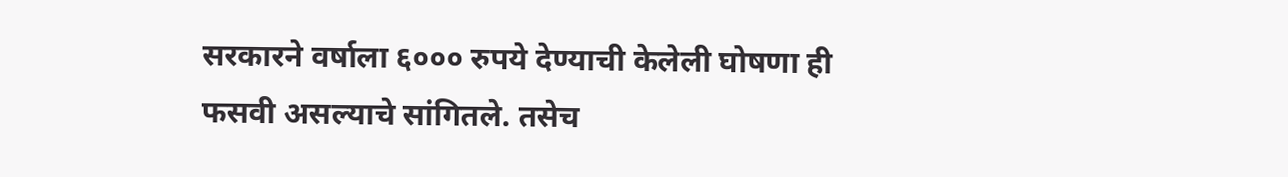सरकारने वर्षाला ६००० रुपये देण्याची केलेली घोषणा ही फसवी असल्याचे सांगितले. तसेच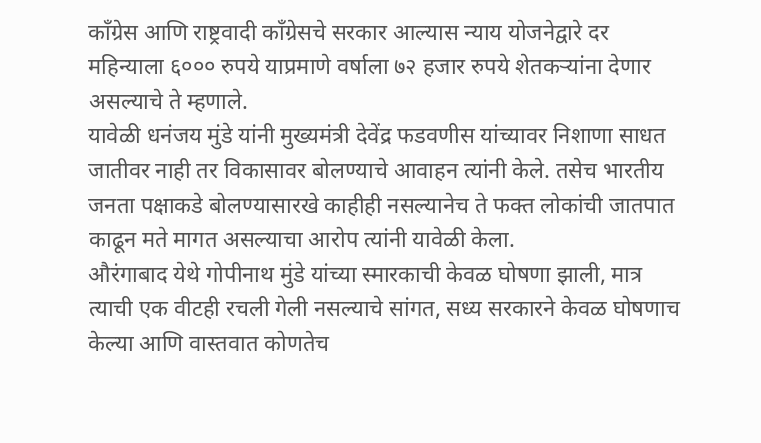काँग्रेस आणि राष्ट्रवादी काँग्रेसचे सरकार आल्यास न्याय योजनेद्वारे दर महिन्याला ६००० रुपये याप्रमाणे वर्षाला ७२ हजार रुपये शेतकऱ्यांना देणार असल्याचे ते म्हणाले.
यावेळी धनंजय मुंडे यांनी मुख्यमंत्री देवेंद्र फडवणीस यांच्यावर निशाणा साधत जातीवर नाही तर विकासावर बोलण्याचे आवाहन त्यांनी केले. तसेच भारतीय जनता पक्षाकडे बोलण्यासारखे काहीही नसल्यानेच ते फक्त लोकांची जातपात काढून मते मागत असल्याचा आरोप त्यांनी यावेळी केला.
औरंगाबाद येथे गोपीनाथ मुंडे यांच्या स्मारकाची केवळ घोषणा झाली, मात्र त्याची एक वीटही रचली गेली नसल्याचे सांगत, सध्य सरकारने केवळ घोषणाच केल्या आणि वास्तवात कोणतेच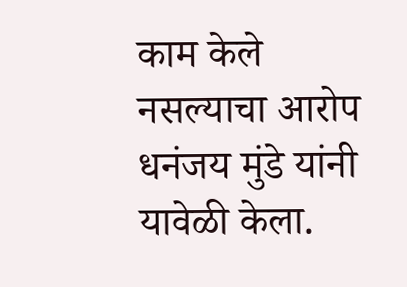काम केले नसल्याचा आरोप धनंजय मुंडे यांनी यावेळी केला.